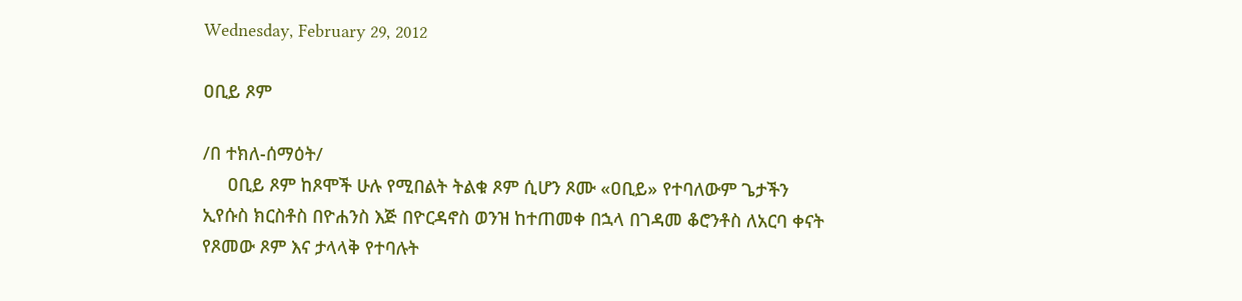Wednesday, February 29, 2012

ዐቢይ ጾም

/በ ተክለ-ሰማዕት/
     ዐቢይ ጾም ከጾሞች ሁሉ የሚበልት ትልቁ ጾም ሲሆን ጾሙ «ዐቢይ» የተባለውም ጌታችን ኢየሱስ ክርስቶስ በዮሐንስ እጅ በዮርዳኖስ ወንዝ ከተጠመቀ በኋላ በገዳመ ቆሮንቶስ ለአርባ ቀናት የጾመው ጾም እና ታላላቅ የተባሉት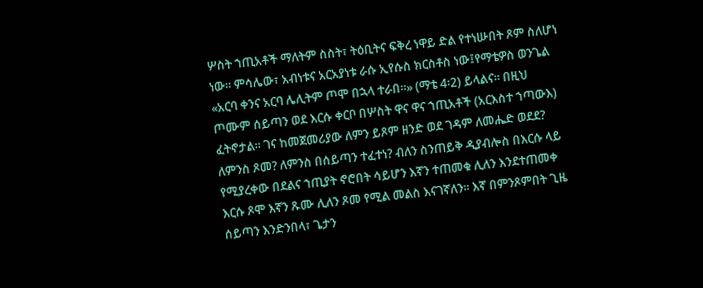ሦስት ኀጢአቶች ማለትም ስስት፣ ትዕቢትና ፍቅረ ነዋይ ድል የተነሡበት ጾም ስለሆነ ነው፡፡ ምሳሌው፣ አብነቱና አርአያነቱ ራሱ ኢየሱስ ክርስቶስ ነው፤የማቴዎስ ወንጌል «አርባ ቀንና አርባ ሌሊትም ጦሞ በኋላ ተራበ፡፡» (ማቴ 4፡2) ይላልና፡፡ በዚህ ጦሙም ሰይጣን ወደ እርሱ ቀርቦ በሦስት ዋና ዋና ኀጢአቶች (አርእስተ ኀጣውእ) ፈትኖታል፡፡ ገና ከመጀመሪያው ለምን ይጾም ዘንድ ወደ ገዳም ለመሔድ ወደደ? ለምንስ ጾመ? ለምንስ በሰይጣን ተፈተነ? ብለን ስንጠይቅ ዲያብሎስ በእርሱ ላይ የሚያረቀው በደልና ኀጢያት ኖሮበት ሳይሆን እኛን ተጠመቁ ሊለን እንደተጠመቀ እርሱ ጾሞ እኛን ጹሙ ሊለን ጾመ የሚል መልስ እናገኛለን፡፡ እኛ በምንጾምበት ጊዜ ሰይጣን እንድንበላ፣ ጌታን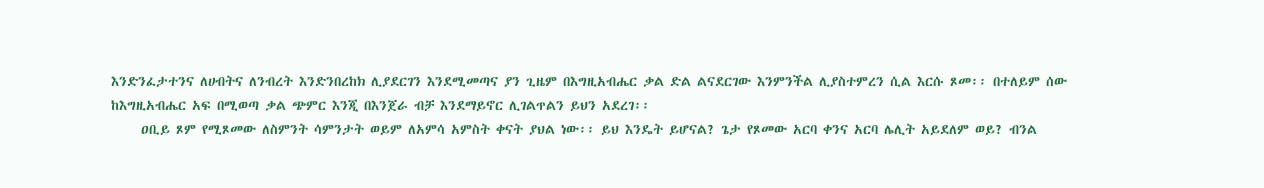እንድንፈታተንና ለሀብትና ለንብረት እንድንበረከክ ሊያደርገን እንደሚመጣና ያን ጊዜም በእግዚአብሔር ቃል ድል ልናደርገው እንምንችል ሊያስተምረን ሲል እርሱ ጾመ፡፡ በተለይም ሰው ከእግዚአብሔር አፍ በሚወጣ ቃል ጭምር እንጂ በእንጀራ ብቻ እንደማይኖር ሊገልጥልን ይህን አደረገ፡፡
     ዐቢይ ጾም የሚጾመው ለስምንት ሳምንታት ወይም ለአምሳ አምስት ቀናት ያህል ነው፡፡ ይህ እንዴት ይሆናል? ጌታ የጾመው አርባ ቀንና አርባ ሌሊት አይደለም ወይ? ብንል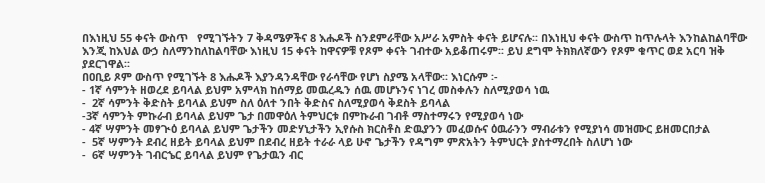በእነዚህ 55 ቀናት ውስጥ   የሚገኙትን 7 ቅዳሜዎችና 8 እሑዶች ስንደምራቸው አሥራ አምስት ቀናት ይሆናሉ፡፡ በእነዚህ ቀናት ውስጥ ከጥሉላት እንከልከልባቸው እንጂ ከእህል ውኃ ስለማንከለከልባቸው እነዚህ 15 ቀናት ከዋናዎቹ የጾም ቀናት ገብተው አይቆጠሩም፡፡ ይህ ደግሞ ትክክለኛውን የጾም ቁጥር ወደ አርባ ዝቅ ያደርገዋል፡፡
በዐቢይ ጾም ውስጥ የሚገኙት 8 እሑዶች እያንዳንዳቸው የራሳቸው የሆነ ስያሜ አላቸው፡፡ እነርሱም ፡-
- 1ኛ ሳምንት ዘወረደ ይባላል ይህም አምላክ ከሰማይ መዉረዱን ሰዉ መሆኑንና ነገረ መስቀሉን ስለሚያወሳ ነዉ
-  2ኛ ሳምንት ቅድስት ይባላል ይህም ስለ ዕለተ ንበት ቅድስና ስለሚያወሳ ቅደስት ይባላል
-3ኛ ሳምንት ምኩራብ ይባላል ይህም ጌታ በመዋዕለ ትምህርቱ በምኩራብ ገብቶ ማስተማሩን የሚያወሳ ነው
- 4ኛ ሣምንት መፃጒዕ ይባላል ይህም ጌታችን መድሃኒታችን ኢየሱስ ክርስቶስ ድዉያንን መፈወሱና ዕዉራንን ማብራቱን የሚያነሳ መዝሙር ይዘመርበታል
-  5ኛ ሣምንት ደብረ ዘይት ይባላል ይህም በደብረ ዘይት ተራራ ላይ ሁኖ ጌታችን የዳግም ምጽአትን ትምህርት ያስተማረበት ስለሆነ ነው
-  6ኛ ሣምንት ገብርኄር ይባላል ይህም የጌታዉን ብር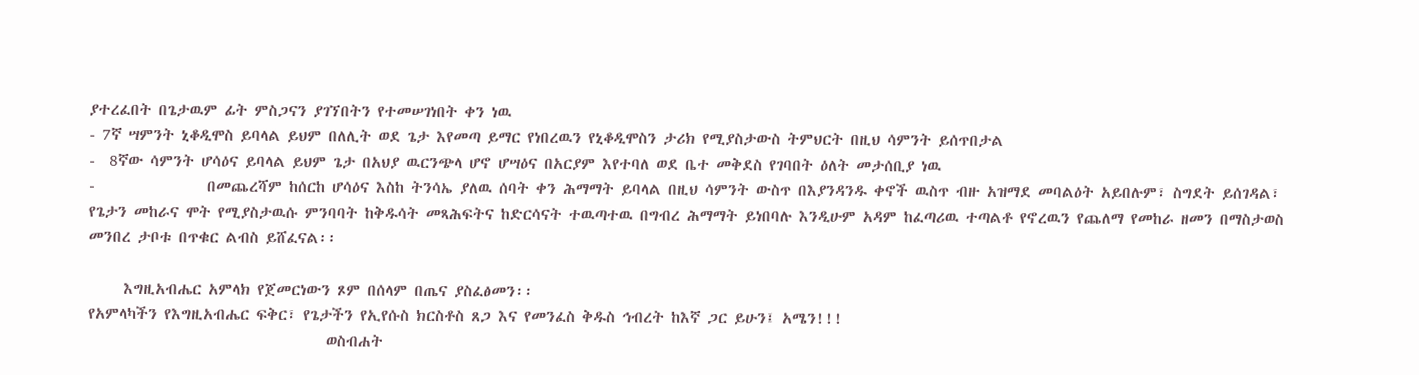ያተረፈበት በጌታዉም ፊት ምስጋናን ያገኘበትን የተመሠገነበት ቀን ነዉ
- 7ኛ ሣምንት ኒቆዲሞስ ይባላል ይህም በለሊት ወደ ጌታ እየመጣ ይማር የነበረዉን የኒቆዲሞስን ታሪክ የሚያስታውስ ትምህርት በዚህ ሳምንት ይሰጥበታል
-  8ኛው ሳምንት ሆሳዕና ይባላል ይህም ጌታ በአህያ ዉርንጭላ ሆኖ ሆሣዕና በአርያም እየተባለ ወደ ቤተ መቅደስ የገባበት ዕለት መታሰቢያ ነዉ
-                በመጨረሻም ከሰርከ ሆሳዕና እስከ ትንሳኤ ያለዉ ሰባት ቀን ሕማማት ይባላል በዚህ ሳምንት ውስጥ በእያንዳንዱ ቀኖች ዉስጥ ብዙ አዝማደ መባልዕት አይበሉም፣ ስግደት ይሰገዳል፣ የጌታን መከራና ሞት የሚያስታዉሱ ምንባባት ከቅዱሳት መጻሕፍትና ከድርሳናት ተዉጣተዉ በግብረ ሕማማት ይነበባሉ እንዲሁም አዳም ከፈጣሪዉ ተጣልቶ የኖረዉን የጨለማ የመከራ ዘመን በማስታወስ መንበረ ታቦቱ በጥቁር ልብስ ይሸፈናል፡፡

     እግዚአብሔር አምላክ የጀመርነውን ጾም በሰላም በጤና ያስፈፅመን፡፡
የአምላካችን የእግዚአብሔር ፍቅር፣ የጌታችን የኢየሱስ ክርስቶስ ጸጋ እና የመንፈስ ቅዱስ ኅብረት ከእኛ ጋር ይሁን፤ አሜን!!!
                                  ወስብሐት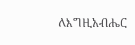ለእግዚአብሔር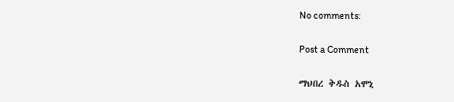No comments:

Post a Comment

ማህበረ ቅዱስ አሞኒ